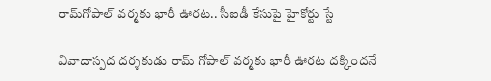రామ్‌గోపాల్ వర్మకు భారీ ఊరట.. సీఐడీ కేసుపై హైకోర్టు స్టే

వివాదాస్పద దర్శకుడు రామ్ గోపాల్ వర్మకు భారీ ఊరట దక్కిందనే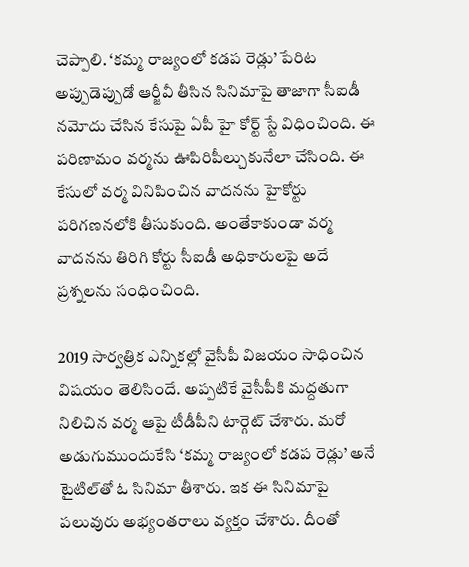చెప్పాలి. ‘కమ్మ రాజ్యంలో కడప రెడ్లు’ పేరిట అప్పుడెప్పుడో ఆర్జీవీ తీసిన సినిమాపై తాజాగా సీఐడీ నమోదు చేసిన కేసుపై ఏపీ హై కోర్ట్ స్టే విధించింది. ఈ పరిణామం వర్మను ఊపిరిపీల్చుకునేలా చేసింది. ఈ కేసులో వర్మ వినిపించిన వాదనను హైకోర్టు పరిగణనలోకి తీసుకుంది. అంతేకాకుండా వర్మ వాదనను తిరిగి కోర్టు సీఐడీ అధికారులపై అదే ప్రశ్నలను సంధించింది.

2019 సార్వత్రిక ఎన్నికల్లో వైసీపీ విజయం సాధించిన విషయం తెలిసిందే. అప్పటికే వైసీపీకి మద్దతుగా నిలిచిన వర్మ ఆపై టీడీపీని టార్గెట్ చేశారు. మరో అడుగుముందుకేసి ‘కమ్మ రాజ్యంలో కడప రెడ్లు’ అనే టైటిల్‌తో ఓ సినిమా తీశారు. ఇక ఈ సినిమాపై పలువురు అభ్యంతరాలు వ్యక్తం చేశారు. దీంతో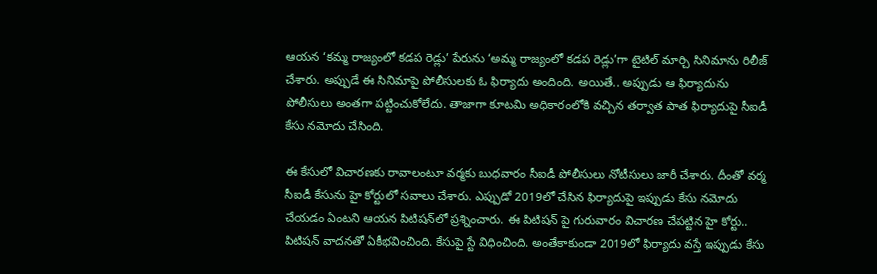ఆయన ‘కమ్మ రాజ్యంలో కడప రెడ్లు’ పేరును ‘అమ్మ రాజ్యంలో కడప రెడ్లు’గా టైటిల్ మార్చి సినిమాను రిలీజ్‌ చేశారు. అప్పుడే ఈ సినిమాపై పోలీసులకు ఓ ఫిర్యాదు అందింది. అయితే.. అప్పుడు ఆ ఫిర్యాదును పోలీసులు అంతగా పట్టించుకోలేదు. తాజాగా కూటమి అధికారంలోకి వచ్చిన తర్వాత పాత ఫిర్యాదుపై సీఐడీ కేసు నమోదు చేసింది.

ఈ కేసులో విచారణకు రావాలంటూ వర్మకు బుధవారం సీఐడీ పోలీసులు నోటీసులు జారీ చేశారు. దీంతో వర్మ సీఐడీ కేసును హై కోర్టులో సవాలు చేశారు. ఎప్పుడో 2019లో చేసిన ఫిర్యాదుపై ఇప్పుడు కేసు నమోదు చేయడం ఏంటని ఆయన పిటిషన్‌లో ప్రశ్నించారు. ఈ పిటిషన్ పై గురువారం విచారణ చేపట్టిన హై కోర్టు.. పిటిషన్‌ వాదనతో ఏకీభవించింది. కేసుపై స్టే విధించింది. అంతేకాకుండా 2019లో ఫిర్యాదు వస్తే ఇప్పుడు కేసు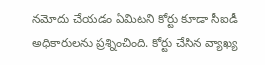నమోదు చేయడం ఏమిటని కోర్టు కూడా సీఐడీ అధికారులను ప్రశ్నించింది. కోర్టు చేసిన వ్యాఖ్య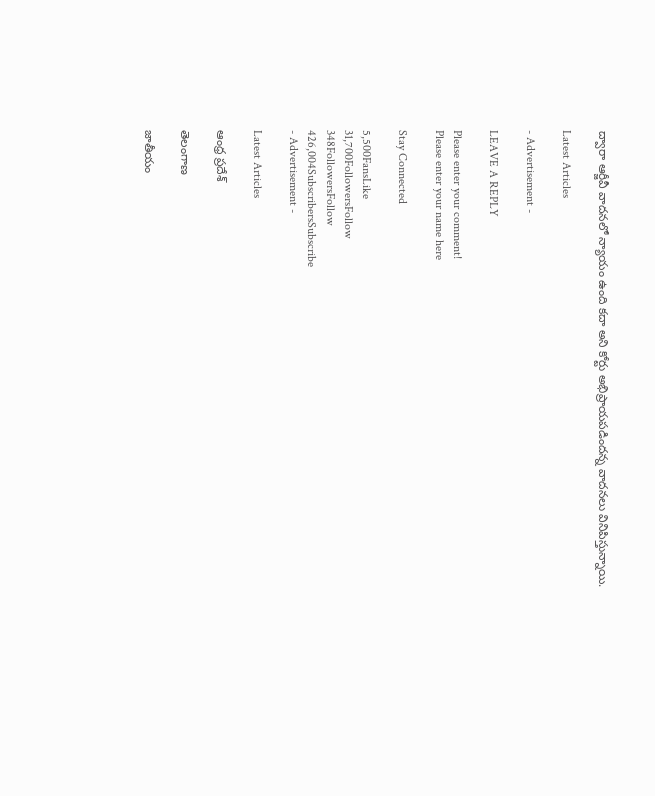ద్వారా ఆర్జీవీ వాదనలో న్యాయం ఉంది కదా అని కోర్టు అభిప్రాయపడిందన్న వాదనలు వినిపిస్తున్నాయి.

Latest Articles

- Advertisement -

LEAVE A REPLY

Please enter your comment!
Please enter your name here

Stay Connected

5,500FansLike
31,700FollowersFollow
348FollowersFollow
426,004SubscribersSubscribe
- Advertisement -

Latest Articles

ఆంధ్ర ప్రదేశ్

తెలంగాణ

జాతీయం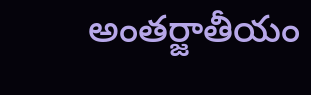అంతర్జాతీయం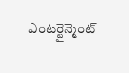ఎంటర్టైన్మెంట్